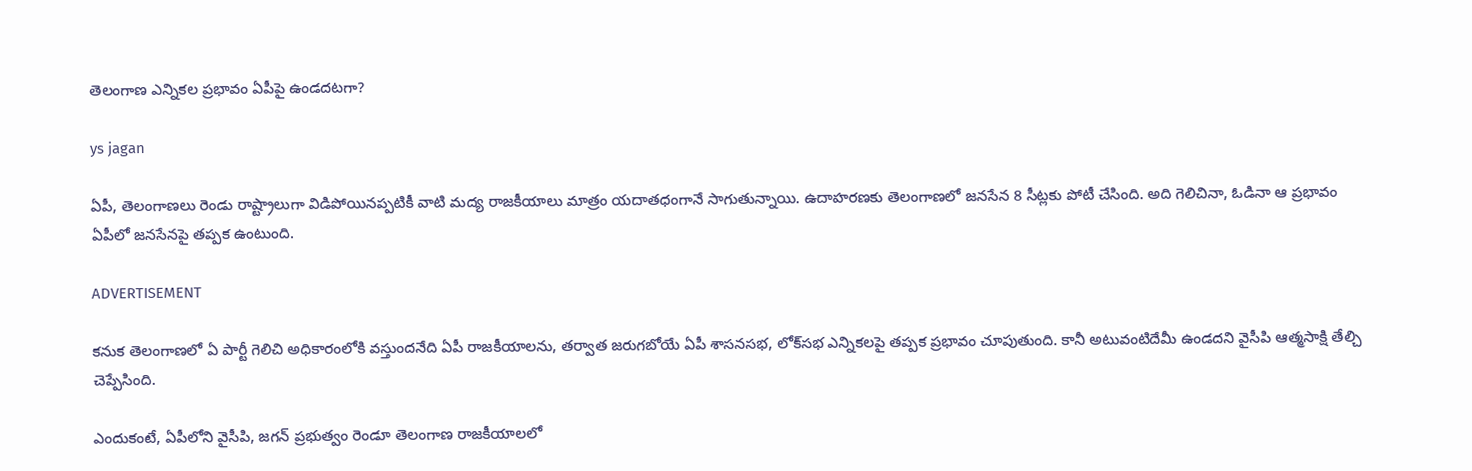తెలంగాణ ఎన్నికల ప్రభావం ఏపీపై ఉండదటగా?

ys jagan

ఏపీ, తెలంగాణలు రెండు రాష్ట్రాలుగా విడిపోయినప్పటికీ వాటి మద్య రాజకీయాలు మాత్రం యదాతధంగానే సాగుతున్నాయి. ఉదాహరణకు తెలంగాణలో జనసేన 8 సీట్లకు పోటీ చేసింది. అది గెలిచినా, ఓడినా ఆ ప్రభావం ఏపీలో జనసేనపై తప్పక ఉంటుంది.

ADVERTISEMENT

కనుక తెలంగాణలో ఏ పార్టీ గెలిచి అధికారంలోకి వస్తుందనేది ఏపీ రాజకీయాలను, తర్వాత జరుగబోయే ఏపీ శాసనసభ, లోక్‌సభ ఎన్నికలపై తప్పక ప్రభావం చూపుతుంది. కానీ అటువంటిదేమీ ఉండదని వైసీపి ఆత్మసాక్షి తేల్చి చెప్పేసింది.

ఎందుకంటే, ఏపీలోని వైసీపి, జగన్‌ ప్రభుత్వం రెండూ తెలంగాణ రాజకీయాలలో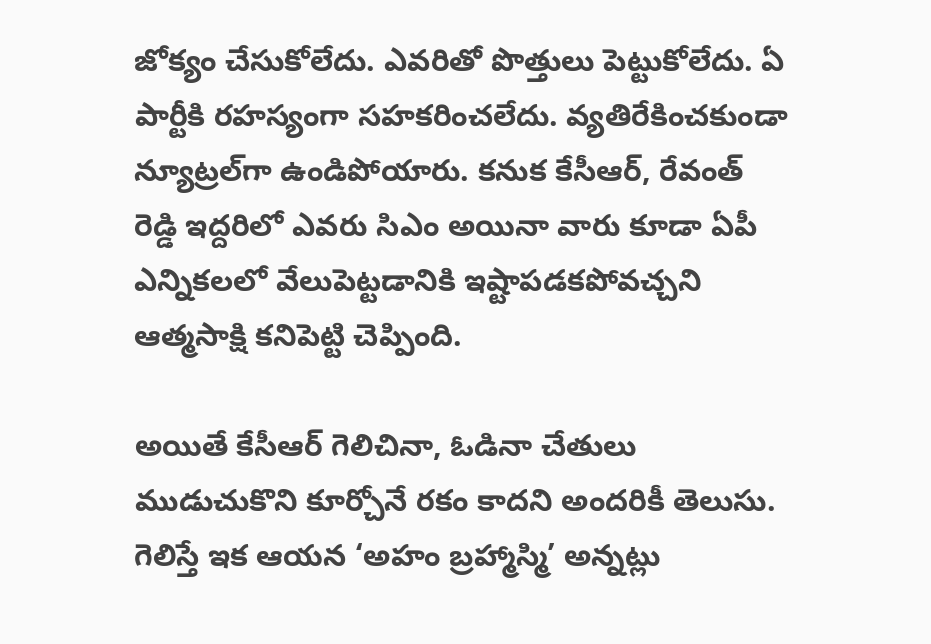జోక్యం చేసుకోలేదు. ఎవరితో పొత్తులు పెట్టుకోలేదు. ఏ పార్టీకి రహస్యంగా సహకరించలేదు. వ్యతిరేకించకుండా న్యూట్రల్‌గా ఉండిపోయారు. కనుక కేసీఆర్‌, రేవంత్‌ రెడ్డి ఇద్దరిలో ఎవరు సిఎం అయినా వారు కూడా ఏపీ ఎన్నికలలో వేలుపెట్టడానికి ఇష్టాపడకపోవచ్చని ఆత్మసాక్షి కనిపెట్టి చెప్పింది.

అయితే కేసీఆర్‌ గెలిచినా, ఓడినా చేతులు ముడుచుకొని కూర్చోనే రకం కాదని అందరికీ తెలుసు. గెలిస్తే ఇక ఆయన ‘అహం బ్రహ్మాస్మి’ అన్నట్లు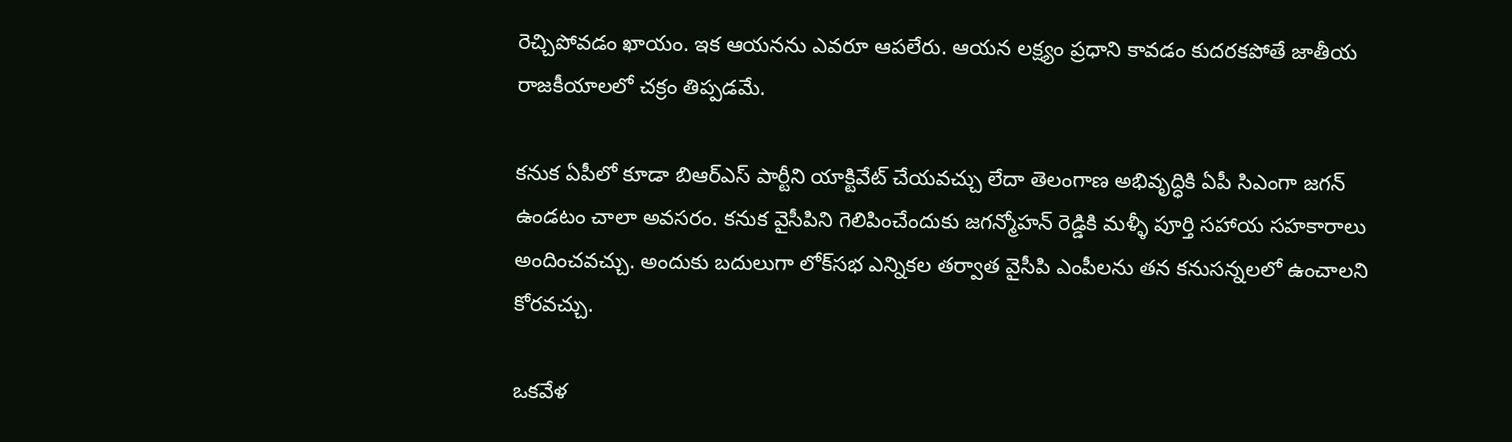రెచ్చిపోవడం ఖాయం. ఇక ఆయనను ఎవరూ ఆపలేరు. ఆయన లక్ష్యం ప్రధాని కావడం కుదరకపోతే జాతీయ రాజకీయాలలో చక్రం తిప్పడమే.

కనుక ఏపీలో కూడా బిఆర్ఎస్ పార్టీని యాక్టివేట్ చేయవచ్చు లేదా తెలంగాణ అభివృద్ధికి ఏపీ సిఎంగా జగన్‌ ఉండటం చాలా అవసరం. కనుక వైసీపిని గెలిపించేందుకు జగన్మోహన్‌ రెడ్డికి మళ్ళీ పూర్తి సహాయ సహకారాలు అందించవచ్చు. అందుకు బదులుగా లోక్‌సభ ఎన్నికల తర్వాత వైసీపి ఎంపీలను తన కనుసన్నలలో ఉంచాలని కోరవచ్చు.

ఒకవేళ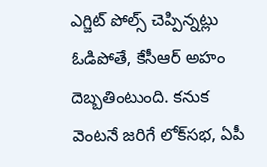ఎగ్జిట్ పోల్స్ చెప్పిన్నట్లు ఓడిపోతే, కేసీఆర్‌ అహం దెబ్బతింటుంది. కనుక వెంటనే జరిగే లోక్‌సభ, ఏపీ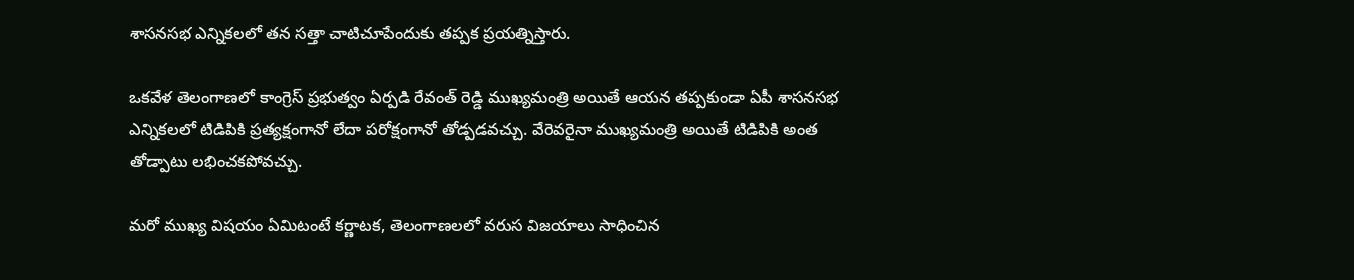శాసనసభ ఎన్నికలలో తన సత్తా చాటిచూపేందుకు తప్పక ప్రయత్నిస్తారు.

ఒకవేళ తెలంగాణలో కాంగ్రెస్‌ ప్రభుత్వం ఏర్పడి రేవంత్‌ రెడ్డి ముఖ్యమంత్రి అయితే ఆయన తప్పకుండా ఏపీ శాసనసభ ఎన్నికలలో టిడిపికి ప్రత్యక్షంగానో లేదా పరోక్షంగానో తోడ్పడవచ్చు. వేరెవరైనా ముఖ్యమంత్రి అయితే టిడిపికి అంత తోడ్పాటు లభించకపోవచ్చు.

మరో ముఖ్య విషయం ఏమిటంటే కర్ణాటక, తెలంగాణలలో వరుస విజయాలు సాధించిన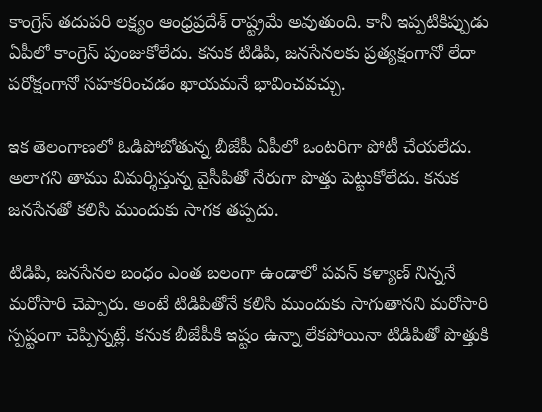కాంగ్రెస్‌ తదుపరి లక్ష్యం ఆంధ్రప్రదేశ్‌ రాష్ట్రమే అవుతుంది. కానీ ఇప్పటికిప్పుడు ఏపీలో కాంగ్రెస్‌ పుంజుకోలేదు. కనుక టిడిపి, జనసేనలకు ప్రత్యక్షంగానో లేదా పరోక్షంగానో సహకరించడం ఖాయమనే భావించవచ్చు.

ఇక తెలంగాణలో ఓడిపోబోతున్న బీజేపీ ఏపీలో ఒంటరిగా పోటీ చేయలేదు. అలాగని తాము విమర్శిస్తున్న వైసీపితో నేరుగా పొత్తు పెట్టుకోలేదు. కనుక జనసేనతో కలిసి ముందుకు సాగక తప్పదు.

టిడిపి, జనసేనల బంధం ఎంత బలంగా ఉండాలో పవన్‌ కళ్యాణ్‌ నిన్ననే మరోసారి చెప్పారు. అంటే టిడిపితోనే కలిసి ముందుకు సాగుతానని మరోసారి స్పష్టంగా చెప్పిన్నట్లే. కనుక బీజేపీకి ఇష్టం ఉన్నా లేకపోయినా టిడిపితో పొత్తుకి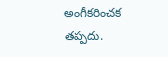అంగీకరించక తప్పదు.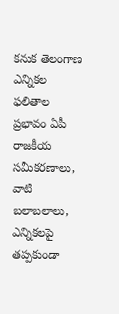కనుక తెలంగాణ ఎన్నికల ఫలితాల ప్రభావం ఏపీ రాజకీయ సమీకరణాలు, వాటి బలాబలాలు, ఎన్నికలపై తప్పకుండా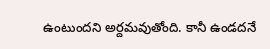ఉంటుందని అర్దమవుతోంది. కానీ ఉండదనే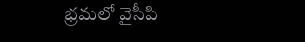భ్రమలో వైసీపి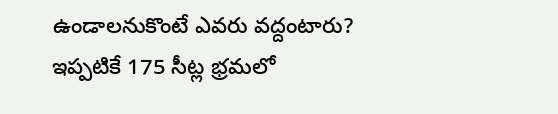ఉండాలనుకొంటే ఎవరు వద్దంటారు? ఇప్పటికే 175 సీట్ల భ్రమలో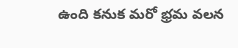ఉంది కనుక మరో భ్రమ వలన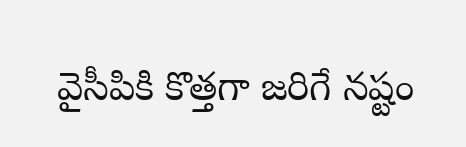వైసీపికి కొత్తగా జరిగే నష్టం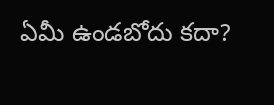ఏమీ ఉండబోదు కదా?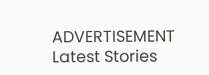ADVERTISEMENT
Latest Stories